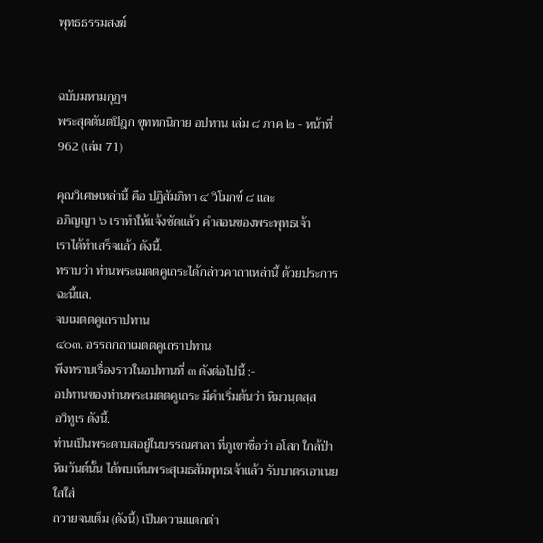พุทธธรรมสงฆ์


ฉบับมหามกุฏฯ
พระสุตตันตปิฎก ขุททกนิกาย อปทาน เล่ม ๘ ภาค ๒ - หน้าที่ 962 (เล่ม 71)

คุณวิเศษเหล่านี้ คือ ปฏิสัมภิทา ๔ วิโมกข์ ๘ และ
อภิญญา ๖ เราทำให้แจ้งชัดแล้ว คำสอนของพระพุทธเจ้า
เราได้ทำเสร็จแล้ว ดังนี้.
ทราบว่า ท่านพระเมตตคูเถระได้กล่าวคาถาเหล่านี้ ด้วยประการ
ฉะนี้แล.
จบเมตตคูเถราปทาน
๔๐๓. อรรถกถาเมตตคูเถราปทาน
พึงทราบเรื่องราวในอปทานที่ ๓ ดังต่อไปนี้ :-
อปทานของท่านพระเมตตคูเถระ มีคำเริ่มต้นว่า หิมวนฺตสฺส
อวิทูเร ดังนี้.
ท่านเป็นพระดาบสอยู่ในบรรณศาลา ที่ภูเขาชื่อว่า อโสก ใกล้ป่า
หิมวันต์นั้น ได้พบเห็นพระสุเมธสัมพุทธเจ้าแล้ว รับบาตรเอาเนยใสใส่
ถวายจนเต็ม (ดังนี้) เป็นความแตกต่า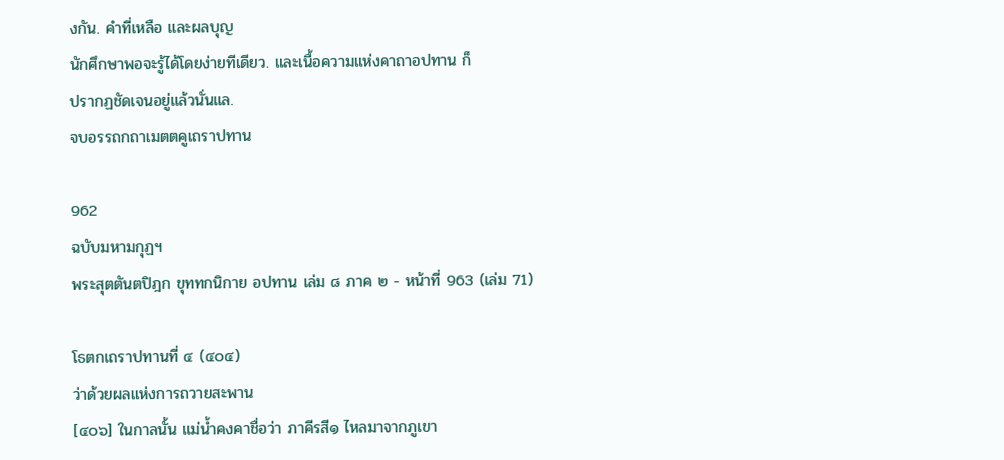งกัน. คำที่เหลือ และผลบุญ
นักศึกษาพอจะรู้ได้โดยง่ายทีเดียว. และเนื้อความแห่งคาถาอปทาน ก็
ปรากฏชัดเจนอยู่แล้วนั่นแล.
จบอรรถกถาเมตตคูเถราปทาน

962
ฉบับมหามกุฏฯ
พระสุตตันตปิฎก ขุททกนิกาย อปทาน เล่ม ๘ ภาค ๒ - หน้าที่ 963 (เล่ม 71)

โธตกเถราปทานที่ ๔ (๔๐๔)
ว่าด้วยผลแห่งการถวายสะพาน
[๔๐๖] ในกาลนั้น แม่น้ำคงคาชื่อว่า ภาคีรสี๑ ไหลมาจากภูเขา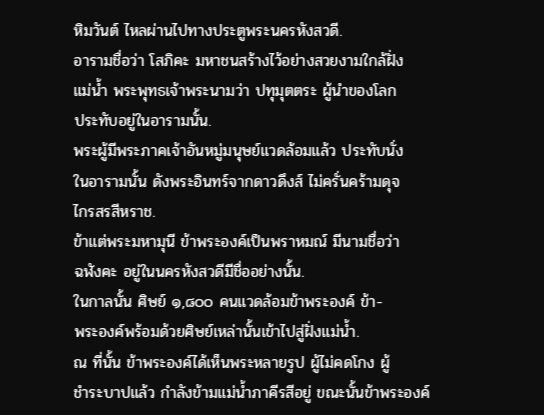หิมวันต์ ไหลผ่านไปทางประตูพระนครหังสวดี.
อารามชื่อว่า โสภิคะ มหาชนสร้างไว้อย่างสวยงามใกล้ฝั่ง
แม่น้ำ พระพุทธเจ้าพระนามว่า ปทุมุตตระ ผู้นำของโลก
ประทับอยู่ในอารามนั้น.
พระผู้มีพระภาคเจ้าอันหมู่มนุษย์แวดล้อมแล้ว ประทับนั่ง
ในอารามนั้น ดังพระอินทร์จากดาวดึงส์ ไม่ครั่นคร้ามดุจ
ไกรสรสีหราช.
ข้าแต่พระมหามุนี ข้าพระองค์เป็นพราหมณ์ มีนามชื่อว่า
ฉฬังคะ อยู่ในนครหังสวดีมีชื่ออย่างนั้น.
ในกาลนั้น ศิษย์ ๑,๘๐๐ คนแวดล้อมข้าพระองค์ ข้า-
พระองค์พร้อมด้วยศิษย์เหล่านั้นเข้าไปสู่ฝั่งแม่น้ำ.
ณ ที่นั้น ข้าพระองค์ได้เห็นพระหลายรูป ผู้ไม่คดโกง ผู้
ชำระบาปแล้ว กำลังข้ามแม่น้ำภาคีรสีอยู่ ขณะนั้นข้าพระองค์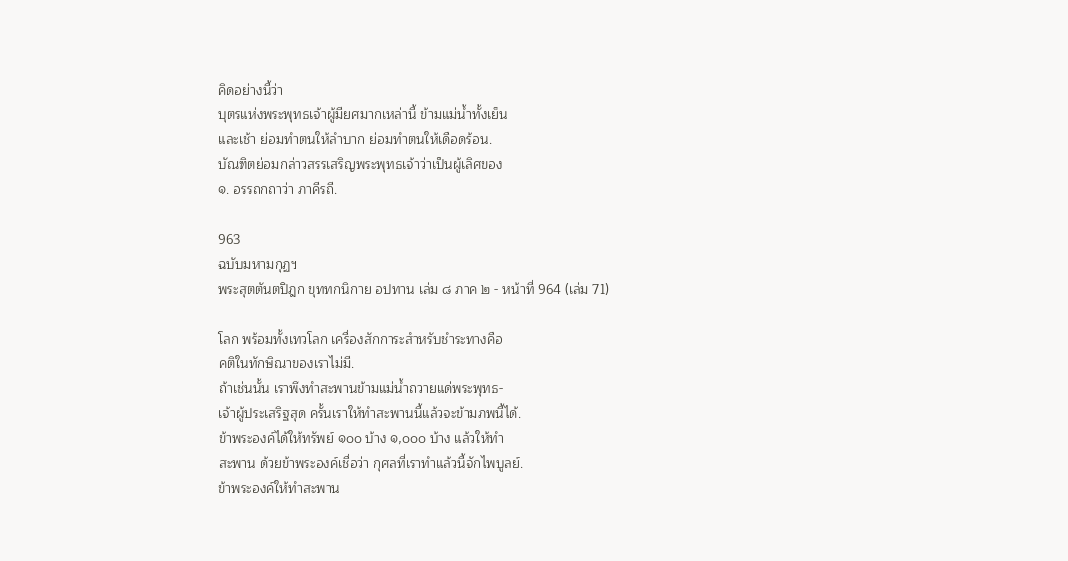คิดอย่างนี้ว่า
บุตรแห่งพระพุทธเจ้าผู้มียศมากเหล่านี้ ข้ามแม่น้ำทั้งเย็น
และเช้า ย่อมทำตนให้ลำบาก ย่อมทำตนให้เดือดร้อน.
บัณฑิตย่อมกล่าวสรรเสริญพระพุทธเจ้าว่าเป็นผู้เลิศของ
๑. อรรถกถาว่า ภาคีรถี.

963
ฉบับมหามกุฏฯ
พระสุตตันตปิฎก ขุททกนิกาย อปทาน เล่ม ๘ ภาค ๒ - หน้าที่ 964 (เล่ม 71)

โลก พร้อมทั้งเทวโลก เครื่องสักการะสำหรับชำระทางคือ
คติในทักษิณาของเราไม่มี.
ถ้าเช่นนั้น เราพึงทำสะพานข้ามแม่น้ำถวายแด่พระพุทธ-
เจ้าผู้ประเสริฐสุด ครั้นเราให้ทำสะพานนี้แล้วจะข้ามภพนี้ได้.
ข้าพระองค์ได้ให้ทรัพย์ ๑๐๐ บ้าง ๑,๐๐๐ บ้าง แล้วให้ทำ
สะพาน ด้วยข้าพระองค์เชื่อว่า กุศลที่เราทำแล้วนี้จักไพบูลย์.
ข้าพระองค์ให้ทำสะพาน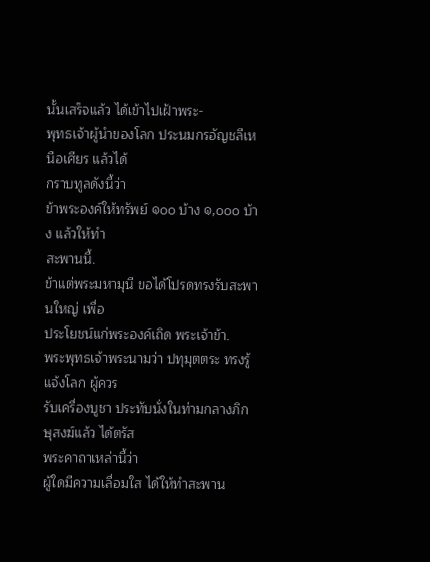นั้นเสร็จแล้ว ได้เข้าไปเฝ้าพระ-
พุทธเจ้าผู้นำของโลก ประนมกรอัญชลีเหนือเศียร แล้วได้
กราบทูลดังนี้ว่า
ข้าพระองค์ให้ทรัพย์ ๑๐๐ บ้าง ๑,๐๐๐ บ้าง แล้วให้ทำ
สะพานนี้.
ข้าแต่พระมหามุนี ขอได้โปรดทรงรับสะพานใหญ่ เพื่อ
ประโยชน์แก่พระองค์เถิด พระเจ้าข้า.
พระพุทธเจ้าพระนามว่า ปทุมุตตระ ทรงรู้แจ้งโลก ผู้ควร
รับเครื่องบูชา ประทับนั่งในท่ามกลางภิกษุสงฆ์แล้ว ได้ตรัส
พระคาถาเหล่านี้ว่า
ผู้ใดมีความเลื่อมใส ได้ให้ทำสะพาน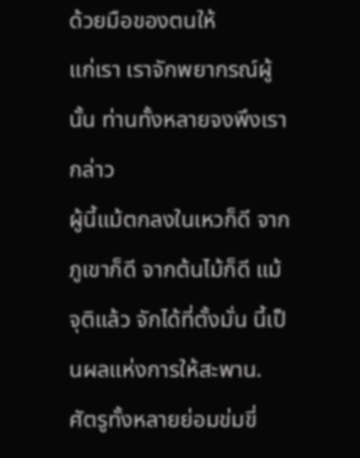ด้วยมือของตนให้
แก่เรา เราจักพยากรณ์ผู้นั้น ท่านทั้งหลายจงพึงเรากล่าว
ผู้นี้แม้ตกลงในเหวก็ดี จากภูเขาก็ดี จากต้นไม้ก็ดี แม้
จุติแล้ว จักได้ที่ตั้งมั่น นี้เป็นผลแห่งการให้สะพาน.
ศัตรูทั้งหลายย่อมข่มขี่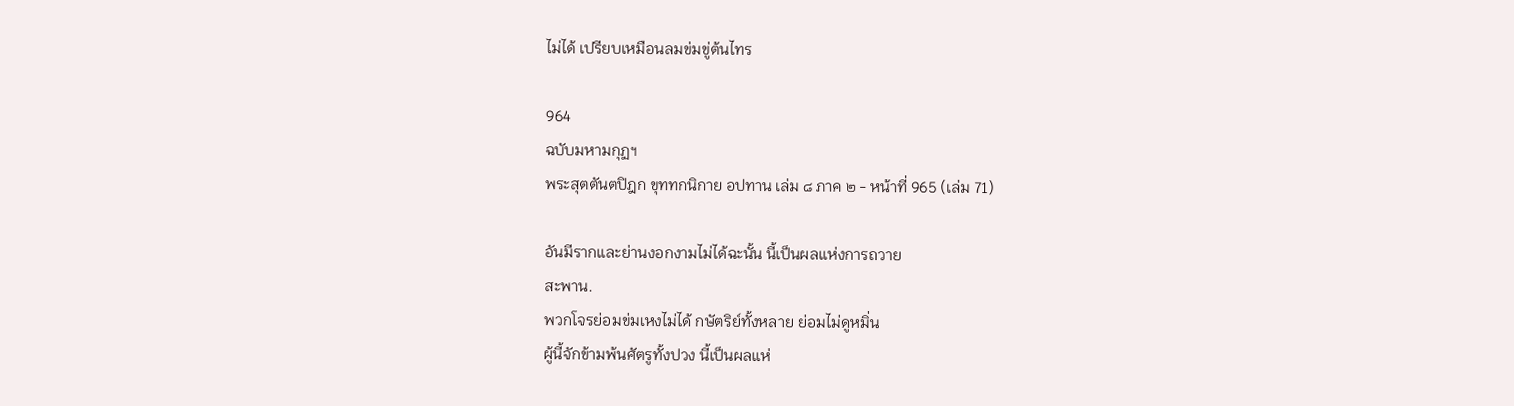ไม่ได้ เปรียบเหมือนลมข่มขู่ต้นไทร

964
ฉบับมหามกุฏฯ
พระสุตตันตปิฎก ขุททกนิกาย อปทาน เล่ม ๘ ภาค ๒ - หน้าที่ 965 (เล่ม 71)

อันมีรากและย่านงอกงามไม่ได้ฉะนั้น นี้เป็นผลแห่งการถวาย
สะพาน.
พวกโจรย่อมข่มเหงไม่ได้ กษัตริย์ทั้งหลาย ย่อมไม่ดูหมิ่น
ผู้นี้จักข้ามพ้นศัตรูทั้งปวง นี้เป็นผลแห่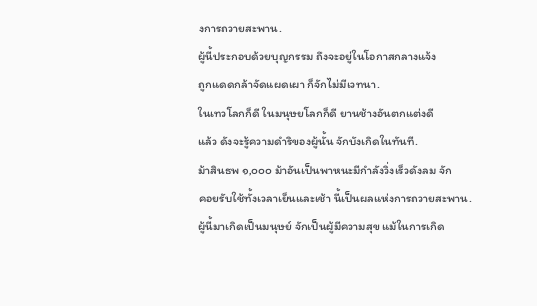งการถวายสะพาน.
ผู้นี้ประกอบด้วยบุญกรรม ถึงจะอยู่ในโอกาสกลางแจ้ง
ถูกแดดกล้าจัดแผดเผา ก็จักไม่มีเวทนา.
ในเทวโลกก็ดี ในมนุษยโลกก็ดี ยานช้างอันตกแต่งดี
แล้ว ดังจะรู้ความดำริของผู้นั้น จักบังเกิดในทันที.
ม้าสินธพ ๑,๐๐๐ ม้าอันเป็นพาหนะมีกำลังวิ่งเร็วดังลม จัก
คอยรับใช้ทั้งเวลาเย็นและเช้า นี้เป็นผลแห่งการถวายสะพาน.
ผู้นี้มาเกิดเป็นมนุษย์ จักเป็นผู้มีความสุข แม้ในการเกิด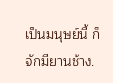เป็นมนุษย์นี้ ก็จักมียานช้าง.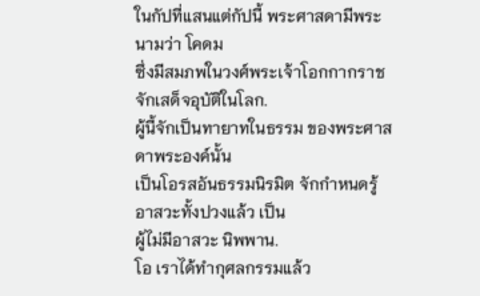ในกัปที่แสนแต่กัปนี้ พระศาสดามีพระนามว่า โคดม
ซึ่งมีสมภพในวงศ์พระเจ้าโอกกากราช จักเสด็จอุบัติในโลก.
ผู้นี้จักเป็นทายาทในธรรม ของพระศาสดาพระองค์นั้น
เป็นโอรสอันธรรมนิรมิต จักกำหนดรู้อาสวะทั้งปวงแล้ว เป็น
ผู้ไม่มีอาสวะ นิพพาน.
โอ เราได้ทำกุศลกรรมแล้ว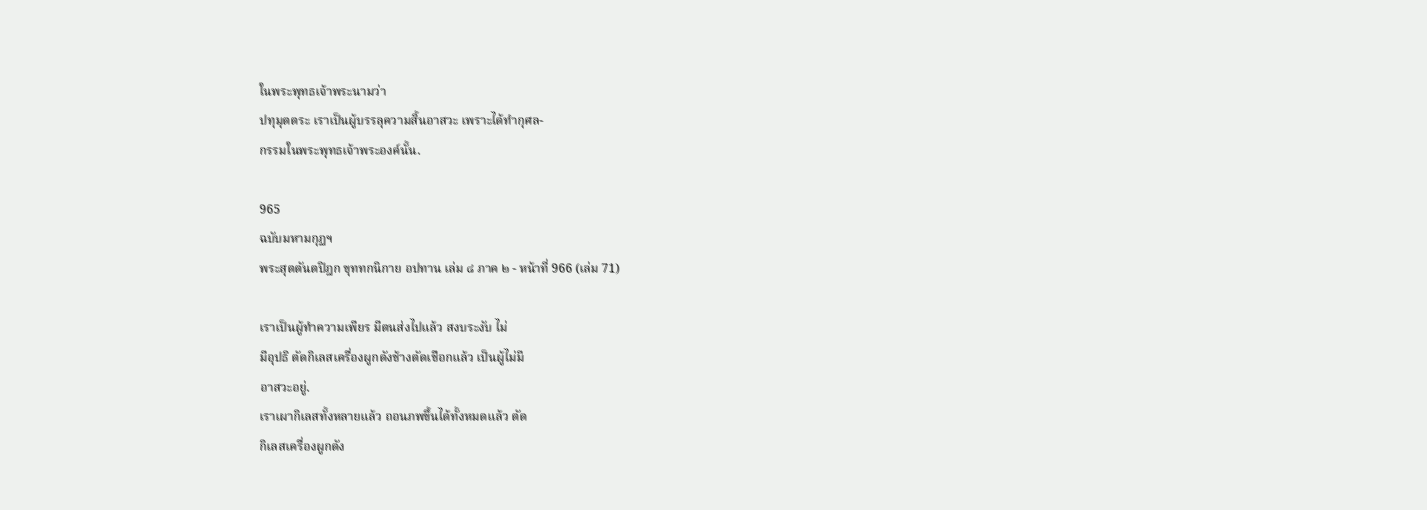ในพระพุทธเจ้าพระนามว่า
ปทุมุตตระ เราเป็นผู้บรรลุความสิ้นอาสวะ เพราะได้ทำกุศล-
กรรมในพระพุทธเจ้าพระองค์นั้น.

965
ฉบับมหามกุฏฯ
พระสุตตันตปิฎก ขุททกนิกาย อปทาน เล่ม ๘ ภาค ๒ - หน้าที่ 966 (เล่ม 71)

เราเป็นผู้ทำความเพียร มีตนส่งไปแล้ว สงบระงับ ไม่
มีอุปธิ ตัดกิเลสเครื่องผูกดังช้างตัดเชือกแล้ว เป็นผู้ไม่มี
อาสวะอยู่.
เราเผากิเลสทั้งหลายแล้ว ถอนภพขึ้นได้ทั้งหมดแล้ว ตัด
กิเลสเครื่องผูกดัง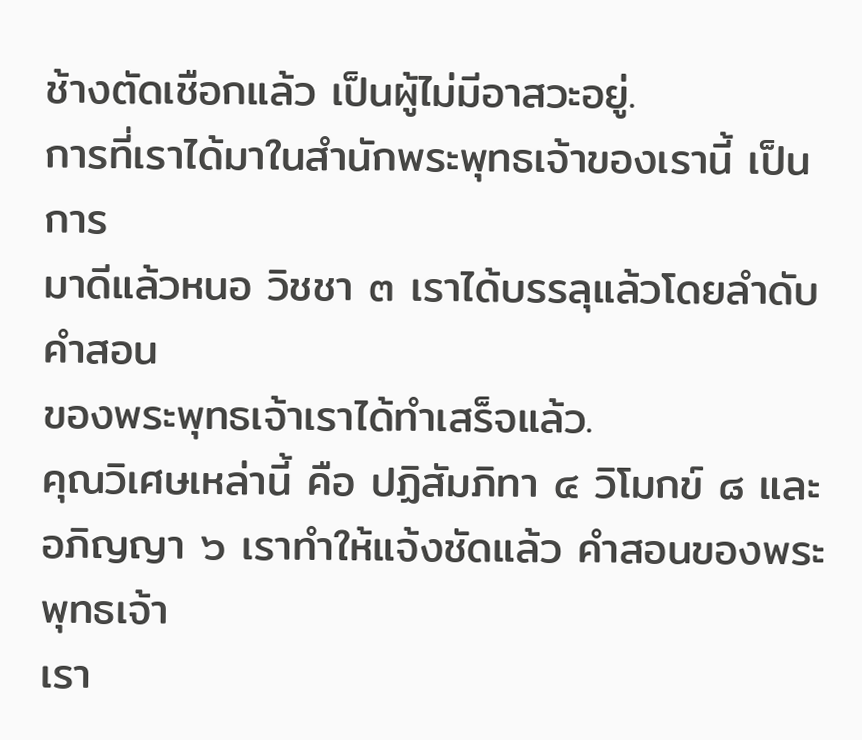ช้างตัดเชือกแล้ว เป็นผู้ไม่มีอาสวะอยู่.
การที่เราได้มาในสำนักพระพุทธเจ้าของเรานี้ เป็นการ
มาดีแล้วหนอ วิชชา ๓ เราได้บรรลุแล้วโดยลำดับ คำสอน
ของพระพุทธเจ้าเราได้ทำเสร็จแล้ว.
คุณวิเศษเหล่านี้ คือ ปฏิสัมภิทา ๔ วิโมกข์ ๘ และ
อภิญญา ๖ เราทำให้แจ้งชัดแล้ว คำสอนของพระพุทธเจ้า
เรา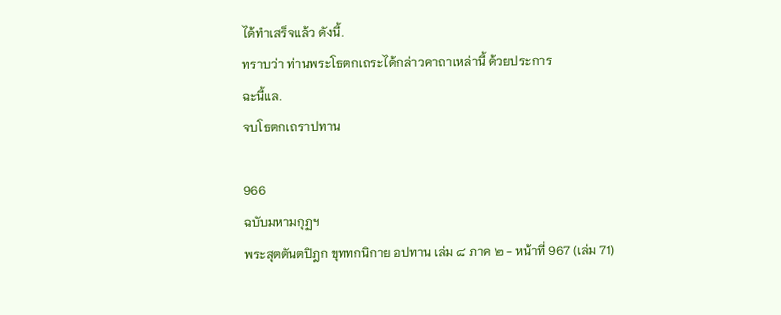ได้ทำเสร็จแล้ว ดังนี้.
ทราบว่า ท่านพระโธตกเถระได้กล่าวคาถาเหล่านี้ ด้วยประการ
ฉะนี้แล.
จบโธตกเถราปทาน

966
ฉบับมหามกุฏฯ
พระสุตตันตปิฎก ขุททกนิกาย อปทาน เล่ม ๘ ภาค ๒ - หน้าที่ 967 (เล่ม 71)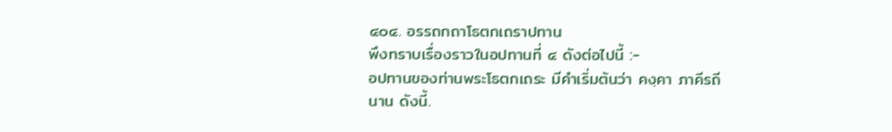๔๐๔. อรรถกถาโธตกเถราปทาน
พึงทราบเรื่องราวในอปทานที่ ๔ ดังต่อไปนี้ :-
อปทานของท่านพระโธตกเถระ มีคำเริ่มต้นว่า คงฺคา ภาคีรถี
นาน ดังนี้.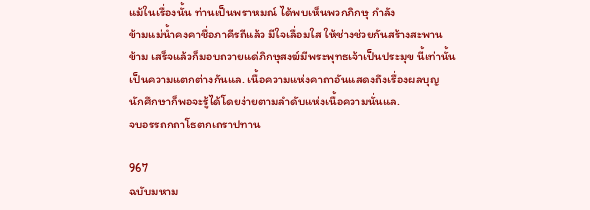แม้ในเรื่องนั้น ท่านเป็นพราหมณ์ ได้พบเห็นพวกภิกษุ กำลัง
ข้ามแม่น้ำคงคาชื่อภาคีรถีแล้ว มีใจเลื่อมใส ให้ช่างช่วยกันสร้างสะพาน
ข้าม เสร็จแล้วก็มอบถวายแด่ภิกษุสงฆ์มีพระพุทธเจ้าเป็นประมุข นี้เท่านั้น
เป็นความแตกต่างกันแล. เนื้อความแห่งคาถาอันแสดงถึงเรื่องผลบุญ
นักศึกษาก็พอจะรู้ได้โดยง่ายตามลำดับแห่งเนื้อความนั่นแล.
จบอรรถกถาโธตกเถราปทาน

967
ฉบับมหาม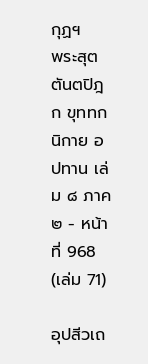กุฏฯ
พระสุตตันตปิฎก ขุททกนิกาย อปทาน เล่ม ๘ ภาค ๒ - หน้าที่ 968 (เล่ม 71)

อุปสีวเถ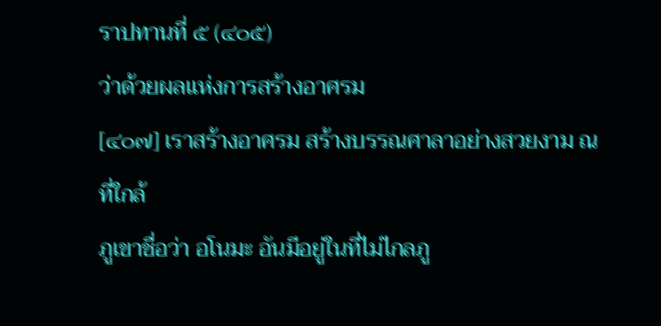ราปทานที่ ๕ (๔๐๕)
ว่าด้วยผลแห่งการสร้างอาศรม
[๔๐๗] เราสร้างอาศรม สร้างบรรณศาลาอย่างสวยงาม ณ ที่ใกล้
ภูเขาชื่อว่า อโนมะ อันมีอยู่ในที่ไม่ไกลภู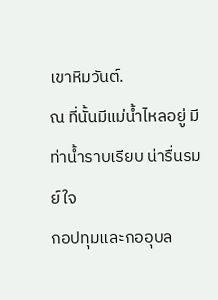เขาหิมวันต์.
ณ ที่นั้นมีแม่น้ำไหลอยู่ มีท่าน้ำราบเรียบ น่ารื่นรมย์ใจ
กอปทุมและกออุบล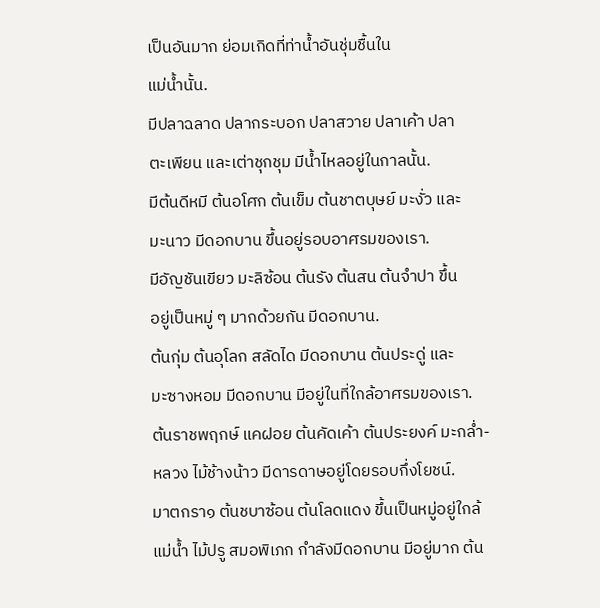เป็นอันมาก ย่อมเกิดที่ท่าน้ำอันชุ่มชื้นใน
แม่น้ำนั้น.
มีปลาฉลาด ปลากระบอก ปลาสวาย ปลาเค้า ปลา
ตะเพียน และเต่าชุกชุม มีน้ำไหลอยู่ในกาลนั้น.
มีต้นดีหมี ต้นอโศก ต้นเข็ม ต้นชาตบุษย์ มะงั่ว และ
มะนาว มีดอกบาน ขึ้นอยู่รอบอาศรมของเรา.
มีอัญชันเขียว มะลิซ้อน ต้นรัง ต้นสน ต้นจำปา ขึ้น
อยู่เป็นหมู่ ๆ มากด้วยกัน มีดอกบาน.
ต้นกุ่ม ต้นอุโลก สลัดได มีดอกบาน ต้นประดู่ และ
มะซางหอม มีดอกบาน มีอยู่ในที่ใกล้อาศรมของเรา.
ต้นราชพฤกษ์ แคฝอย ต้นคัดเค้า ต้นประยงค์ มะกล่ำ-
หลวง ไม้ช้างน้าว มีดารดาษอยู่โดยรอบกึ่งโยชน์.
มาตกรา๑ ต้นชบาซ้อน ต้นโลดแดง ขึ้นเป็นหมู่อยู่ใกล้
แม่น้ำ ไม้ปรู สมอพิเภก กำลังมีดอกบาน มีอยู่มาก ต้น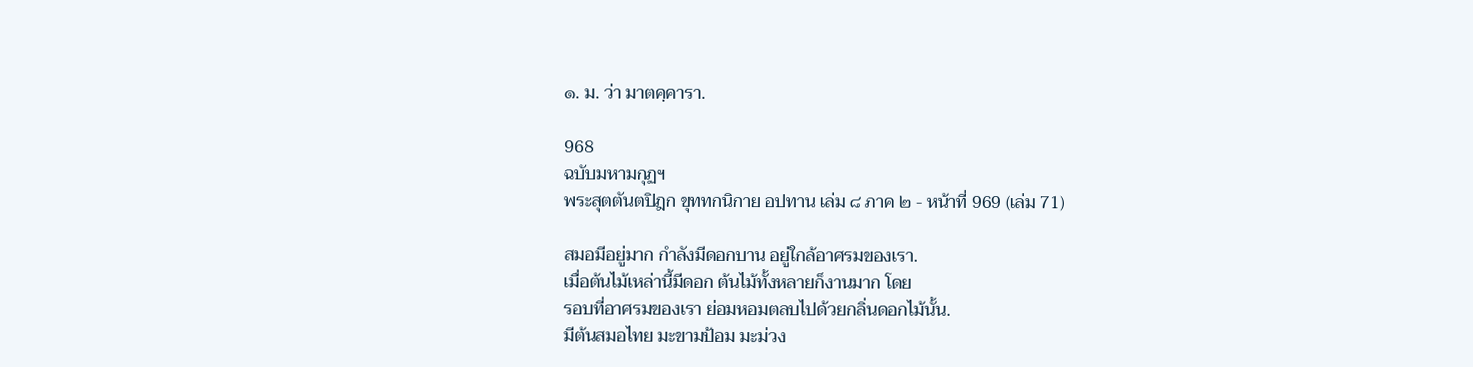๑. ม. ว่า มาตคฺคารา.

968
ฉบับมหามกุฏฯ
พระสุตตันตปิฎก ขุททกนิกาย อปทาน เล่ม ๘ ภาค ๒ - หน้าที่ 969 (เล่ม 71)

สมอมีอยู่มาก กำลังมีดอกบาน อยู่ใกล้อาศรมของเรา.
เมื่อต้นไม้เหล่านี้มีดอก ต้นไม้ทั้งหลายก็งานมาก โดย
รอบที่อาศรมของเรา ย่อมหอมตลบไปด้วยกลิ่นดอกไม้นั้น.
มีต้นสมอไทย มะขามป้อม มะม่วง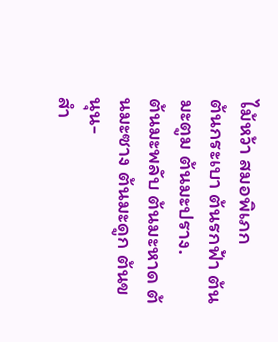ไม้หว้า สมอพิเภก
ต้นกระเบา ต้นรกฟ้า ต้นมะตูม ต้นมะปราง.
ต้นมะพลับ ต้นมะหาด ต้นมะซาง ต้นมะดูก ต้นขนุน-
สำ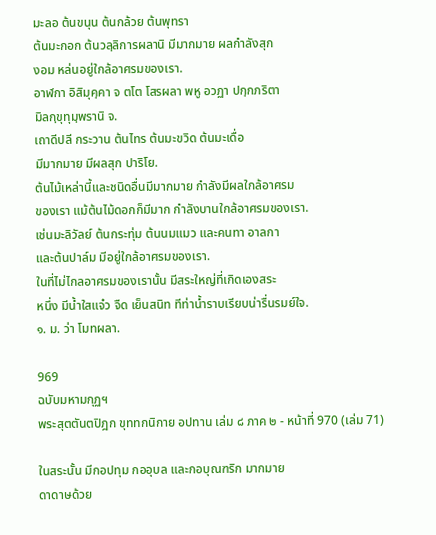มะลอ ต้นขนุน ต้นกล้วย ต้นพุทรา
ต้นมะกอก ต้นวลฺลิการผลานิ มีมากมาย ผลกำลังสุก
งอม หล่นอยู่ใกล้อาศรมของเรา.
อาฬกา อิสิมุคฺคา จ ตโต โสรผลา พหู อวฏา ปกฺกภริตา
มิลกฺขุทุมฺพรานิ จ.
เถาดีปลี กระวาน ต้นไทร ต้นมะขวิด ต้นมะเดื่อ
มีมากมาย มีผลสุก ปาริโย.
ต้นไม้เหล่านี้และชนิดอื่นมีมากมาย กำลังมีผลใกล้อาศรม
ของเรา แม้ต้นไม้ดอกก็มีมาก กำลังบานใกล้อาศรมของเรา.
เช่นมะลิวัลย์ ต้นกระทุ่ม ต้นนมแมว และคนทา อาลกา
และต้นปาล์ม มีอยู่ใกล้อาศรมของเรา.
ในที่ไม่ไกลอาศรมของเรานั้น มีสระใหญ่ที่เกิดเองสระ
หนึ่ง มีน้ำใสแจ๋ว จืด เย็นสนิท ทีท่าน้ำราบเรียบน่ารื่นรมย์ใจ.
๑. ม. ว่า โมทผลา.

969
ฉบับมหามกุฏฯ
พระสุตตันตปิฎก ขุททกนิกาย อปทาน เล่ม ๘ ภาค ๒ - หน้าที่ 970 (เล่ม 71)

ในสระนั้น มีกอปทุม กออุบล และกอบุณฑริก มากมาย
ดาดาษด้วย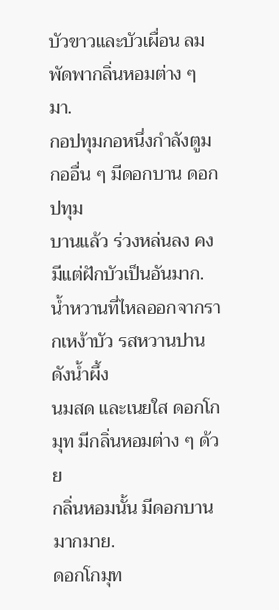บัวขาวและบัวเผื่อน ลมพัดพากลิ่นหอมต่าง ๆ มา.
กอปทุมกอหนึ่งกำลังตูม กออื่น ๆ มีดอกบาน ดอกปทุม
บานแล้ว ร่วงหล่นลง คงมีแต่ฝักบัวเป็นอันมาก.
น้ำหวานที่ไหลออกจากรากเหง้าบัว รสหวานปานดังน้ำผึ้ง
นมสด และเนยใส ดอกโกมุท มีกลิ่นหอมต่าง ๆ ด้วย
กลิ่นหอมนั้น มีดอกบานมากมาย.
ดอกโกมุท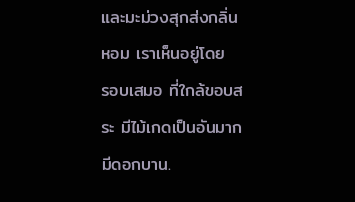และมะม่วงสุกส่งกลิ่นหอม เราเห็นอยู่โดย
รอบเสมอ ที่ใกล้ขอบสระ มีไม้เกดเป็นอันมากมีดอกบาน.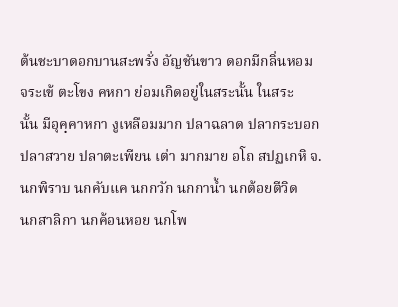ต้นชะบาดอกบานสะพรั่ง อัญชันขาว ดอกมีกลิ่นหอม
จระเข้ ตะโขง คหกา ย่อมเกิดอยู่ในสระนั้น ในสระ
นั้น มีอุคฺคาหกา งูเหลือมมาก ปลาฉลาด ปลากระบอก
ปลาสวาย ปลาตะเพียน เต่า มากมาย อโถ สปฏเกหิ จ.
นกพิราบ นกคับแค นกกวัก นกกาน้ำ นกต้อยตีวิด
นกสาลิกา นกค้อนหอย นกโพ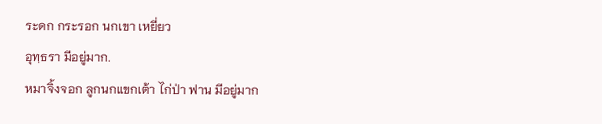ระดก กระรอก นกเขา เหยี่ยว
อุทฺธรา มีอยู่มาก.
หมาจิ้งจอก ลูกนกแขกเต้า ไก่ป่า ฟาน มีอยู่มาก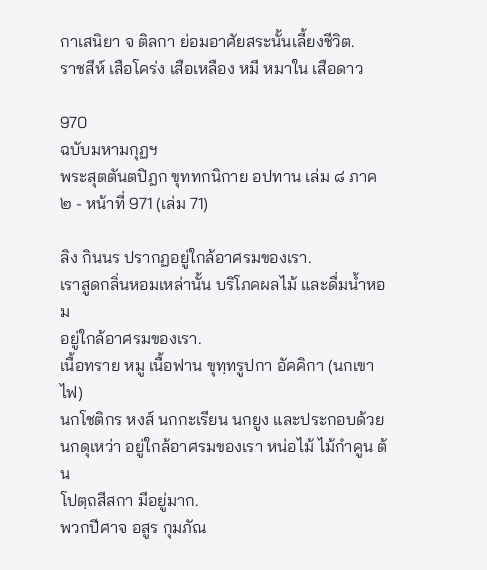กาเสนิยา จ ติลกา ย่อมอาศัยสระนั้นเลี้ยงชีวิต.
ราชสีห์ เสือโคร่ง เสือเหลือง หมี หมาใน เสือดาว

970
ฉบับมหามกุฏฯ
พระสุตตันตปิฎก ขุททกนิกาย อปทาน เล่ม ๘ ภาค ๒ - หน้าที่ 971 (เล่ม 71)

ลิง กินนร ปรากฏอยู่ใกล้อาศรมของเรา.
เราสูดกลิ่นหอมเหล่านั้น บริโภคผลไม้ และดื่มน้ำหอม
อยู่ใกล้อาศรมของเรา.
เนื้อทราย หมู เนื้อฟาน ขุทฺทรูปกา อัคคิกา (นกเขาไฟ)
นกโชติกร หงส์ นกกะเรียน นกยูง และประกอบด้วย
นกดุเหว่า อยู่ใกล้อาศรมของเรา หน่อไม้ ไม้กำคูน ต้น
โปตฺถสีสกา มีอยู่มาก.
พวกปีศาจ อสูร กุมภัณ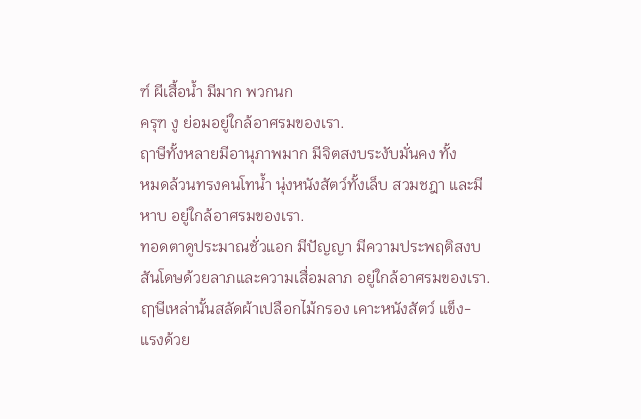ฑ์ ผีเสื้อน้ำ มีมาก พวกนก
ครุฑ งู ย่อมอยู่ใกล้อาศรมของเรา.
ฤาษีทั้งหลายมีอานุภาพมาก มีจิตสงบระงับมั่นคง ทั้ง
หมดล้วนทรงคนโทน้ำ นุ่งหนังสัตว์ทั้งเล็บ สวมชฎา และมี
หาบ อยู่ใกล้อาศรมของเรา.
ทอดตาดูประมาณชั่วแอก มีปัญญา มีความประพฤติสงบ
สันโดษด้วยลาภและความเสื่อมลาภ อยู่ใกล้อาศรมของเรา.
ฤๅษีเหล่านั้นสลัดผ้าเปลือกไม้กรอง เคาะหนังสัตว์ แข็ง-
แรงด้วย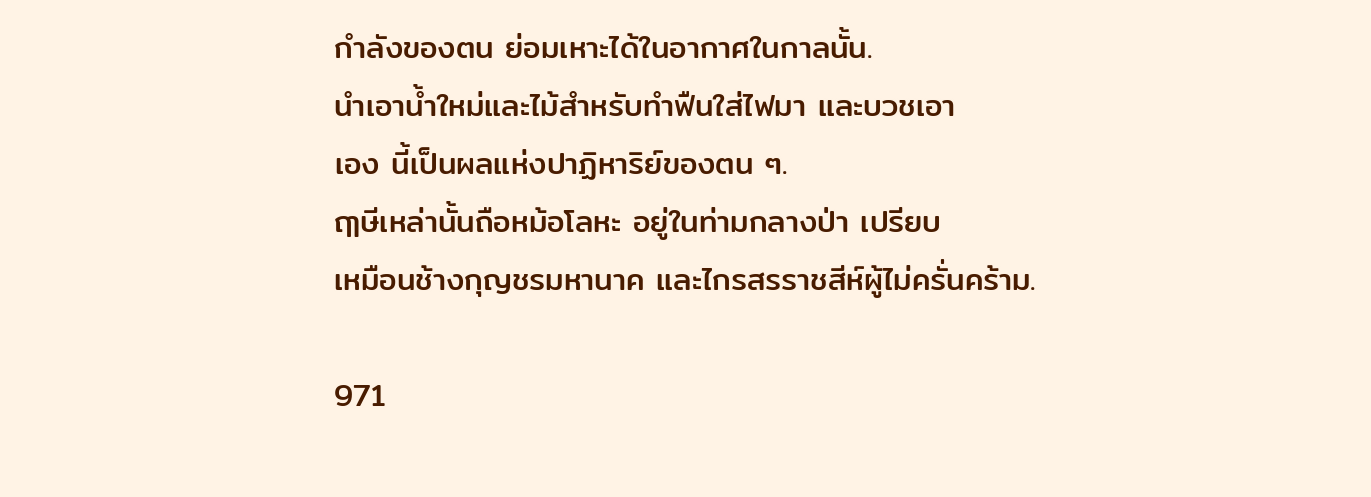กำลังของตน ย่อมเหาะได้ในอากาศในกาลนั้น.
นำเอาน้ำใหม่และไม้สำหรับทำฟืนใส่ไฟมา และบวชเอา
เอง นี้เป็นผลแห่งปาฏิหาริย์ของตน ๆ.
ฤๅษีเหล่านั้นถือหม้อโลหะ อยู่ในท่ามกลางป่า เปรียบ
เหมือนช้างกุญชรมหานาค และไกรสรราชสีห์ผู้ไม่ครั่นคร้าม.

971